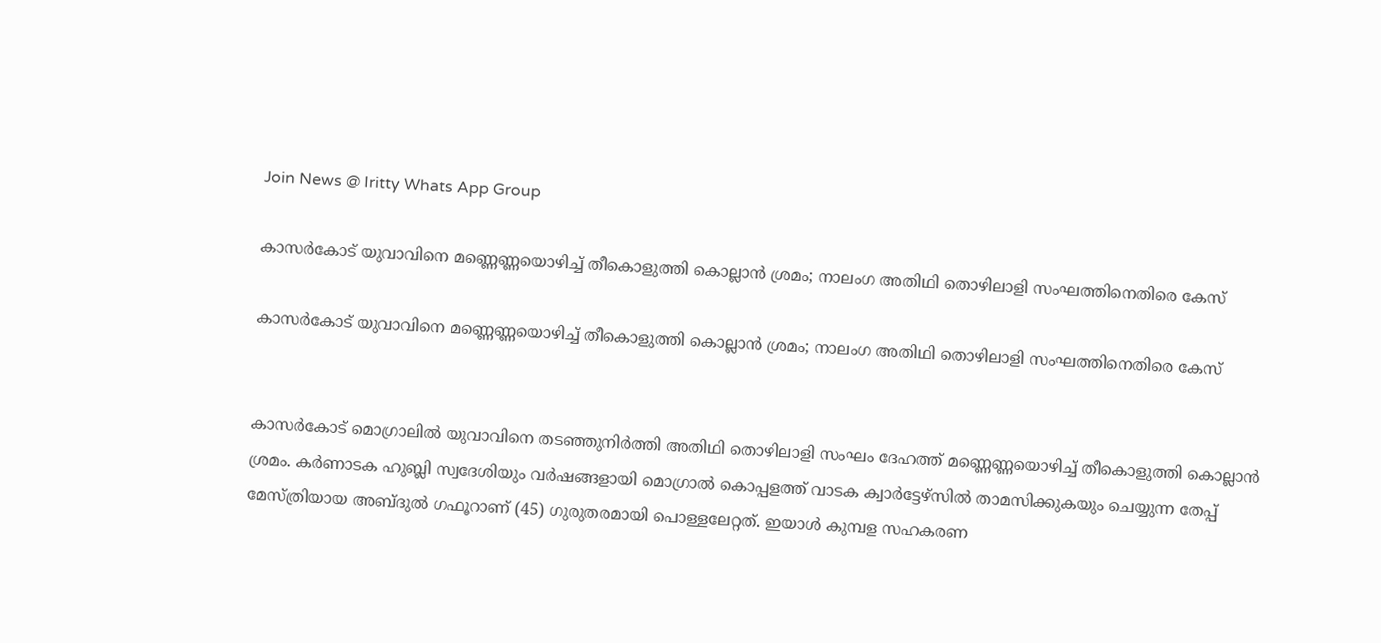Join News @ Iritty Whats App Group

കാസർകോട് യുവാവിനെ മണ്ണെണ്ണയൊഴിച്ച് തീകൊളുത്തി കൊല്ലാൻ ശ്രമം; നാലംഗ അതിഥി തൊഴിലാളി സംഘത്തിനെതിരെ കേസ്

കാസർകോട് യുവാവിനെ മണ്ണെണ്ണയൊഴിച്ച് തീകൊളുത്തി കൊല്ലാൻ ശ്രമം; നാലംഗ അതിഥി തൊഴിലാളി സംഘത്തിനെതിരെ കേസ്


കാസർകോട് മൊഗ്രാലിൽ യുവാവിനെ തടഞ്ഞുനിർത്തി അതിഥി തൊഴിലാളി സംഘം ദേഹത്ത് മണ്ണെണ്ണയൊഴിച്ച് തീകൊളുത്തി കൊല്ലാൻ ശ്രമം. കർണാടക ഹുബ്ലി സ്വദേശിയും വർഷങ്ങളായി മൊഗ്രാൽ കൊപ്പളത്ത് വാടക ക്വാർട്ടേഴ്സിൽ താമസിക്കുകയും ചെയ്യുന്ന തേപ്പ് മേസ്ത്രിയായ അബ്ദുൽ ഗഫൂറാണ് (45) ഗുരുതരമായി പൊള്ളലേറ്റത്. ഇയാൾ കുമ്പള സഹകരണ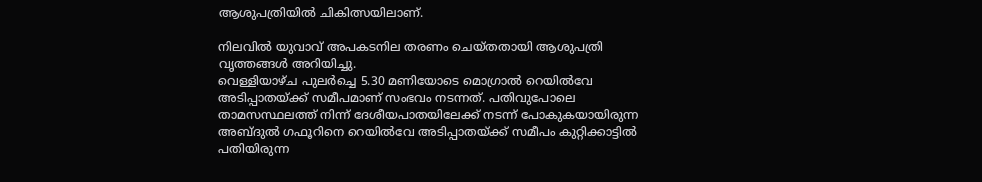ആശുപത്രിയിൽ ചികിത്സയിലാണ്.

നിലവിൽ യുവാവ് അപകടനില തരണം ചെയ്തതായി ആശുപത്രി വൃത്തങ്ങൾ അറിയിച്ചു.
വെള്ളിയാഴ്ച പുലർച്ചെ 5.30 മണിയോടെ മൊഗ്രാൽ റെയിൽവേ അടിപ്പാതയ്ക്ക് സമീപമാണ് സംഭവം നടന്നത്. പതിവുപോലെ താമസസ്ഥലത്ത് നിന്ന് ദേശീയപാതയിലേക്ക് നടന്ന് പോകുകയായിരുന്ന അബ്ദുൽ ഗഫൂറിനെ റെയിൽവേ അടിപ്പാതയ്ക്ക് സമീപം കുറ്റിക്കാട്ടിൽ പതിയിരുന്ന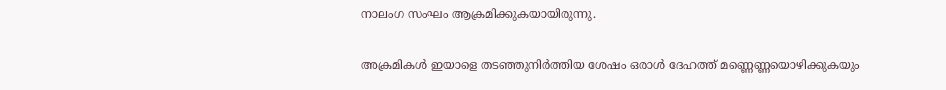നാലംഗ സംഘം ആക്രമിക്കുകയായിരുന്നു.

അക്രമികൾ ഇയാളെ തടഞ്ഞുനിർത്തിയ ശേഷം ഒരാൾ ദേഹത്ത് മണ്ണെണ്ണയൊഴിക്കുകയും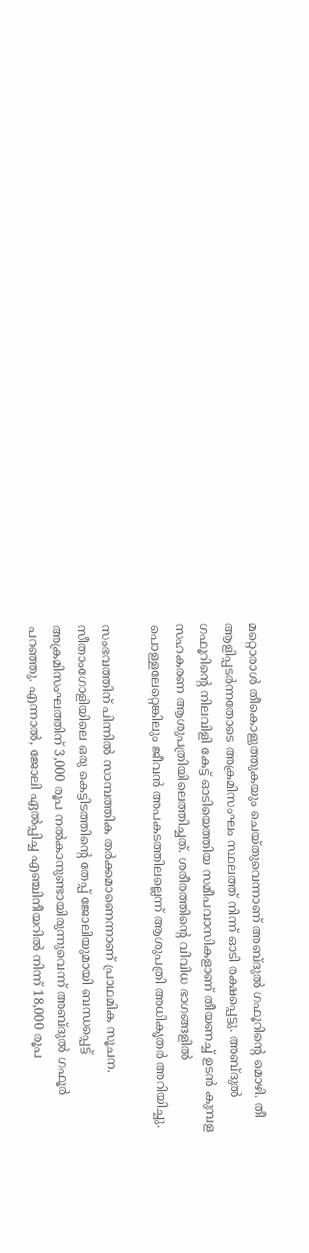മറ്റൊരാൾ തീകൊളുത്തുകയും ചെയ്തുവെന്നാണ് അബ്ദുൽ ഗഫൂറിന്റെ മൊഴി. തീ ആളിപ്പടർന്നതോടെ അക്രമിസംഘം സ്ഥലത്ത് നിന്ന് ഓടി രക്ഷപ്പെട്ടു. അബ്ദുൽ ഗഫൂറിന്റെ നിലവിളി കേട്ട് ഓടിയെത്തിയ സമീപവാസികളാണ് തീയണച്ച് ഉടൻ കുമ്പള സഹകരണ ആശുപത്രിയിലെത്തിച്ചത്. ശരീരത്തിന്റെ വിവിധ ഭാഗങ്ങളിൽ പൊള്ളലേറ്റെങ്കിലും ജീവൻ അപകടത്തിലല്ലെന്ന് ആശുപത്രി അധികൃതർ അറിയിച്ചു.

സംഭവത്തിന് പിന്നിൽ സാമ്പത്തിക തർക്കമാണെന്നാണ് പ്രാഥമിക സൂചന. സീതാംഗോളിയിലെ ഒരു കെട്ടിടത്തിന്റെ തേപ്പ് ജോലിയുമായി ബന്ധപ്പെട്ട് അക്രമിസംഘത്തിന് 3,000 രൂപ നൽകാനുണ്ടായിരുന്നുവെന്ന് അബ്ദുൽ ഗഫൂർ പറഞ്ഞു. എന്നാൽ, ജോലി ഏൽപ്പിച്ച എഞ്ചിനീയറിൽ നിന്ന് 18,000 രൂപ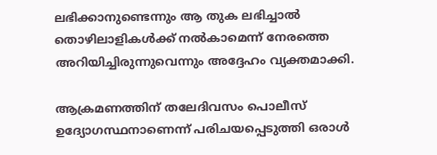ലഭിക്കാനുണ്ടെന്നും ആ തുക ലഭിച്ചാൽ തൊഴിലാളികൾക്ക് നൽകാമെന്ന് നേരത്തെ അറിയിച്ചിരുന്നുവെന്നും അദ്ദേഹം വ്യക്തമാക്കി.

ആക്രമണത്തിന് തലേദിവസം പൊലീസ് ഉദ്യോഗസ്ഥനാണെന്ന് പരിചയപ്പെടുത്തി ഒരാൾ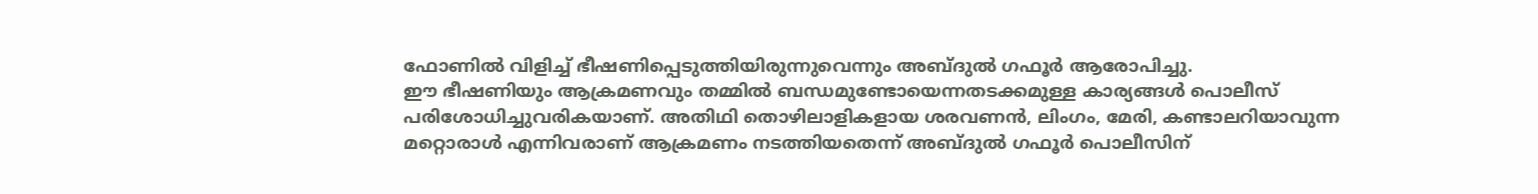ഫോണിൽ വിളിച്ച് ഭീഷണിപ്പെടുത്തിയിരുന്നുവെന്നും അബ്ദുൽ ഗഫൂർ ആരോപിച്ചു.
ഈ ഭീഷണിയും ആക്രമണവും തമ്മിൽ ബന്ധമുണ്ടോയെന്നതടക്കമുള്ള കാര്യങ്ങൾ പൊലീസ് പരിശോധിച്ചുവരികയാണ്. അതിഥി തൊഴിലാളികളായ ശരവണൻ, ലിംഗം, മേരി, കണ്ടാലറിയാവുന്ന മറ്റൊരാൾ എന്നിവരാണ് ആക്രമണം നടത്തിയതെന്ന് അബ്ദുൽ ഗഫൂർ പൊലീസിന്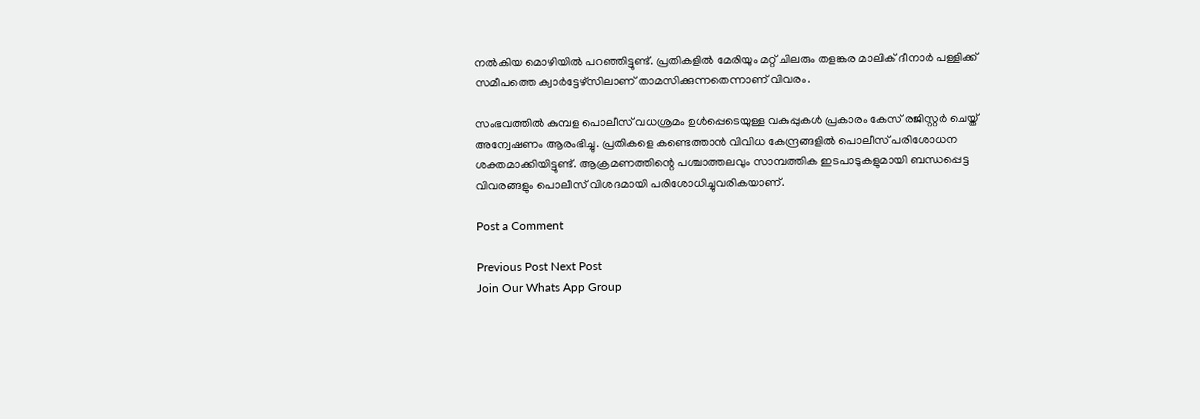നൽകിയ മൊഴിയിൽ പറഞ്ഞിട്ടുണ്ട്. പ്രതികളിൽ മേരിയും മറ്റ് ചിലരും തളങ്കര മാലിക് ദീനാർ പള്ളിക്ക് സമീപത്തെ ക്വാർട്ടേഴ്സിലാണ് താമസിക്കുന്നതെന്നാണ് വിവരം.

സംഭവത്തിൽ കുമ്പള പൊലീസ് വധശ്രമം ഉൾപ്പെടെയുള്ള വകുപ്പുകൾ പ്രകാരം കേസ് രജിസ്റ്റർ ചെയ്ത് അന്വേഷണം ആരംഭിച്ചു. പ്രതികളെ കണ്ടെത്താൻ വിവിധ കേന്ദ്രങ്ങളിൽ പൊലീസ് പരിശോധന ശക്തമാക്കിയിട്ടുണ്ട്. ആക്രമണത്തിന്റെ പശ്ചാത്തലവും സാമ്പത്തിക ഇടപാടുകളുമായി ബന്ധപ്പെട്ട വിവരങ്ങളും പൊലീസ് വിശദമായി പരിശോധിച്ചുവരികയാണ്.

Post a Comment

Previous Post Next Post
Join Our Whats App Group